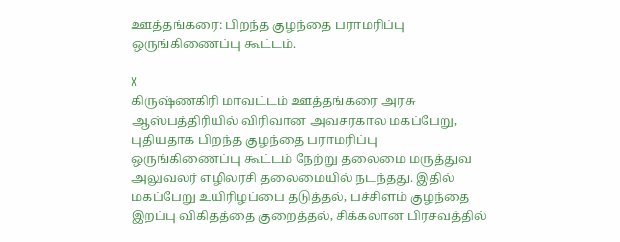ஊத்தங்கரை: பிறந்த குழந்தை பராமரிப்பு ஒருங்கிணைப்பு கூட்டம்.

X
கிருஷ்ணகிரி மாவட்டம் ஊத்தங்கரை அரசு ஆஸ்பத்திரியில் விரிவான அவசரகால மகப்பேறு, புதியதாக பிறந்த குழந்தை பராமரிப்பு ஒருங்கிணைப்பு கூட்டம் நேற்று தலைமை மருத்துவ அலுவலர் எழிலரசி தலைமையில் நடந்தது. இதில் மகப்பேறு உயிரிழப்பை தடுத்தல், பச்சிளம் குழந்தை இறப்பு விகிதத்தை குறைத்தல், சிக்கலான பிரசவத்தில்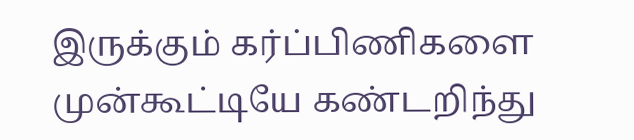இருக்கும் கர்ப்பிணிகளை முன்கூட்டியே கண்டறிந்து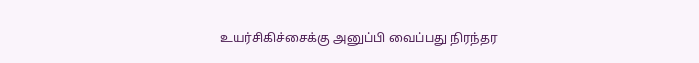உயர்சிகிச்சைக்கு அனுப்பி வைப்பது நிரந்தர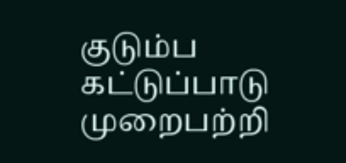குடும்ப கட்டுப்பாடு முறைபற்றி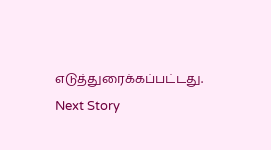எடுத்துரைக்கப்பட்டது.
Next Story